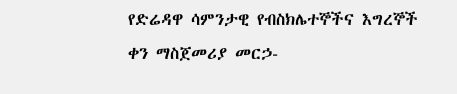የድሬዳዋ ሳምንታዊ የብስክሌተኞችና እግረኞች ቀን ማስጀመሪያ መርኃ-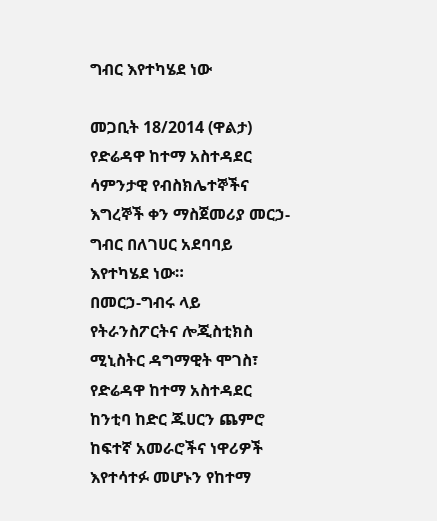ግብር እየተካሄደ ነው

መጋቢት 18/2014 (ዋልታ) የድሬዳዋ ከተማ አስተዳደር ሳምንታዊ የብስክሌተኞችና እግረኞች ቀን ማስጀመሪያ መርኃ-ግብር በለገሀር አደባባይ እየተካሄደ ነው።
በመርኃ-ግብሩ ላይ የትራንስፖርትና ሎጂስቲክስ ሚኒስትር ዳግማዊት ሞገስ፣ የድሬዳዋ ከተማ አስተዳደር ከንቲባ ከድር ጁሀርን ጨምሮ ከፍተኛ አመራሮችና ነዋሪዎች እየተሳተፉ መሆኑን የከተማ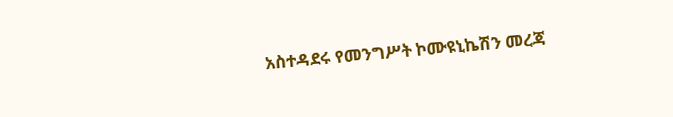አስተዳደሩ የመንግሥት ኮሙዩኒኬሽን መረጃ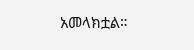አመላክቷል።